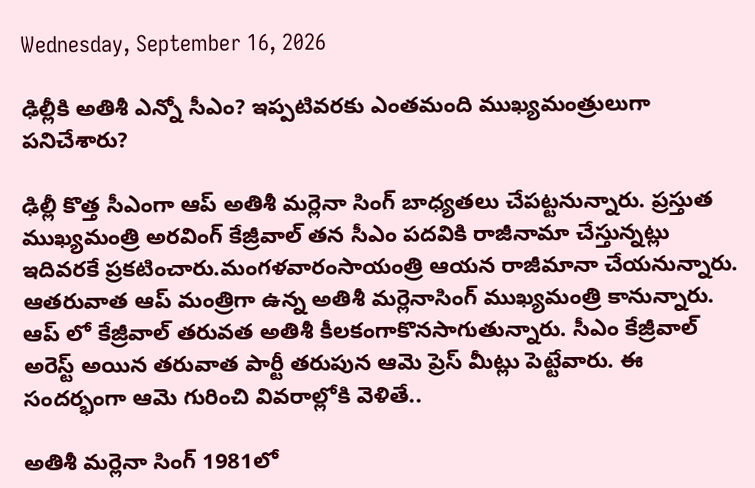Wednesday, September 16, 2026

ఢిల్లీకి అతిశీ ఎన్నో సీఎం? ఇప్పటివరకు ఎంతమంది ముఖ్యమంత్రులుగా పనిచేశారు?

ఢిల్లీ కొత్త సీఎంగా ఆప్ అతిశీ మర్లెనా సింగ్ బాధ్యతలు చేపట్టనున్నారు. ప్రస్తుత ముఖ్యమంత్రి అరవింగ్ కేజ్రీవాల్ తన సీఎం పదవికి రాజీనామా చేస్తున్నట్లు ఇదివరకే ప్రకటించారు.మంగళవారంసాయంత్రి ఆయన రాజీమానా చేయనున్నారు. ఆతరువాత ఆప్ మంత్రిగా ఉన్న అతిశీ మర్లెనాసింగ్ ముఖ్యమంత్రి కానున్నారు. ఆప్ లో కేజ్రీవాల్ తరువత అతిశీ కీలకంగాకొనసాగుతున్నారు. సీఎం కేజ్రీవాల్ అరెస్ట్ అయిన తరువాత పార్టీ తరుపున ఆమె ప్రెస్ మీట్లు పెట్టేవారు. ఈ సందర్భంగా ఆమె గురించి వివరాల్లోకి వెళితే..

అతిశీ మర్లెనా సింగ్ 1981లో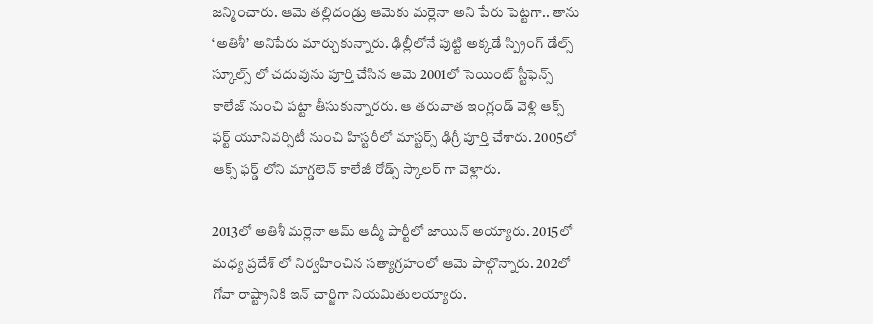జన్మించారు. ఆమె తల్లిదండ్రు ఆమెకు మర్లెనా అని పేరు పెట్టగా.. తాను ‘అతిశీ’ అనిపేరు మార్చుకున్నారు. ఢిల్లీలోనే పుట్టి అక్కడే స్ప్రింగ్ డేల్స్ స్కూల్స్ లో చదువును పూర్తి చేసిన ఆమె 2001లో సెయింట్ స్టీఫెన్స్ కాలేజ్ నుంచి పట్టా తీసుకున్నారరు. ఆ తరువాత ఇంగ్లండ్ వెళ్లి ఆక్స్ ఫర్ట్ యూనివర్సిటీ నుంచి హిస్టరీలో మాస్టర్స్ ఢిగ్రీ పూర్తి చేశారు. 2005లో ఆక్స్ ఫర్డ్ లోని మాగ్డలెన్ కాలేజీ రోడ్స్ స్కాలర్ గా వెళ్లారు.

2013లో అతిశీ మర్లెనా ఆమ్ ఆద్మీ పార్టీలో జాయిన్ అయ్యారు. 2015లో మధ్య ప్రదేశ్ లో నిర్వహించిన సత్యాగ్రహంలో ఆమె పాల్గొన్నారు. 202లో గోవా రాష్ట్రానికి ఇన్ చార్జిగా నియమితులయ్యారు.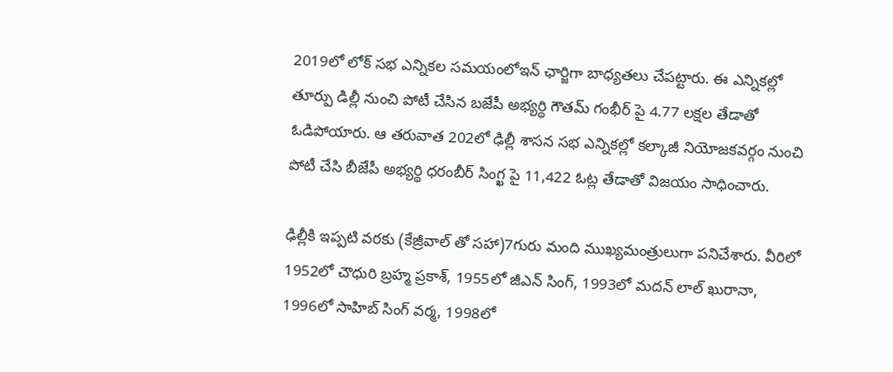2019లో లోక్ సభ ఎన్నికల సమయంలోఇన్ ఛార్జిగా బాధ్యతలు చేపట్టారు. ఈ ఎన్నికల్లో తూర్పు డిల్లీ నుంచి పోటీ చేసిన బజేపీ అభ్యర్థి గౌతమ్ గంభీర్ పై 4.77 లక్షల తేడాతో ఓడిపోయారు. ఆ తరువాత 202లో ఢిల్లీ శాసన సభ ఎన్నికల్లో కల్కాజీ నియోజకవర్గం నుంచి పోటీ చేసి బీజేపీ అభ్యర్థి ధరంబీర్ సింగ్ఖ పై 11,422 ఓట్ల తేడాతో విజయం సాధించారు.

ఢిల్లీకి ఇప్పటి వరకు (కేజ్రీవాల్ తో సహా)7గురు మంది ముఖ్యమంత్రులుగా పనిచేశారు. వీరిలో 1952లో చౌధురి బ్రహ్మ ప్రకాశ్, 1955లో జీఎన్ సింగ్, 1993లో మదన్ లాల్ ఖురానా, 1996లో సాహిబ్ సింగ్ వర్మ, 1998లో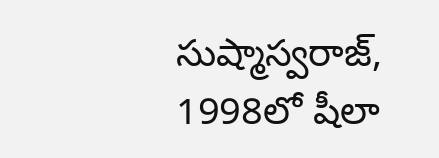సుష్మాస్వరాజ్, 1998లో షీలా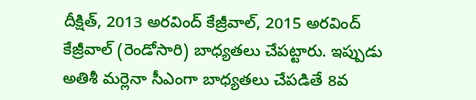దీక్షిత్, 2013 అరవింద్ కేజ్రీవాల్, 2015 అరవింద్ కేజ్రీవాల్ (రెండోసారి) బాధ్యతలు చేపట్టారు. ఇప్పుడు అతిశీ మర్లెనా సీఎంగా బాధ్యతలు చేపడితే 8వ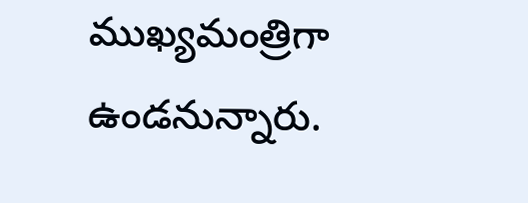ముఖ్యమంత్రిగా ఉండనున్నారు.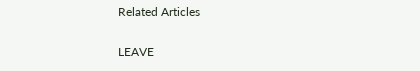Related Articles

LEAVE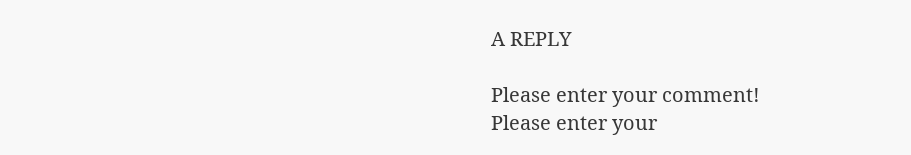A REPLY

Please enter your comment!
Please enter your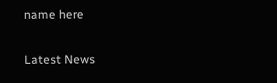name here

Latest News